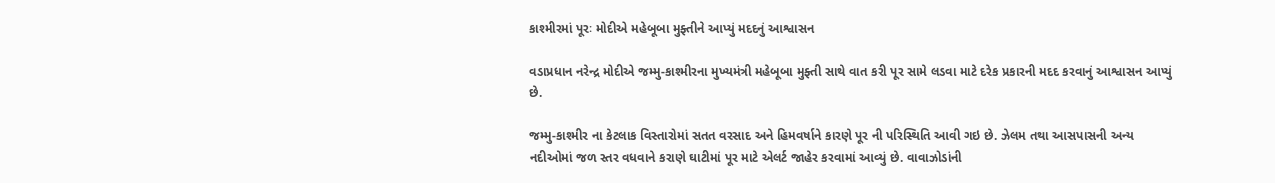કાશ્મીરમાં પૂરઃ મોદીએ મહેબૂબા મુફ્તીને આપ્યું મદદનું આશ્વાસન

વડાપ્રધાન નરેન્દ્ર મોદીએ જમ્મુ-કાશ્મીરના મુખ્યમંત્રી મહેબૂબા મુફ્તી સાથે વાત કરી પૂર સામે લડવા માટે દરેક પ્રકારની મદદ કરવાનું આશ્વાસન આપ્યું છે.

જમ્મુ-કાશ્મીર ના કેટલાક વિસ્તારોમાં સતત વરસાદ અને હિમવર્ષાને કારણે પૂર ની પરિસ્થિતિ આવી ગઇ છે. ઝેલમ તથા આસપાસની અન્ય નદીઓમાં જળ સ્તર વધવાને કરાણે ઘાટીમાં પૂર માટે એલર્ટ જાહેર કરવામાં આવ્યું છે. વાવાઝોડાંની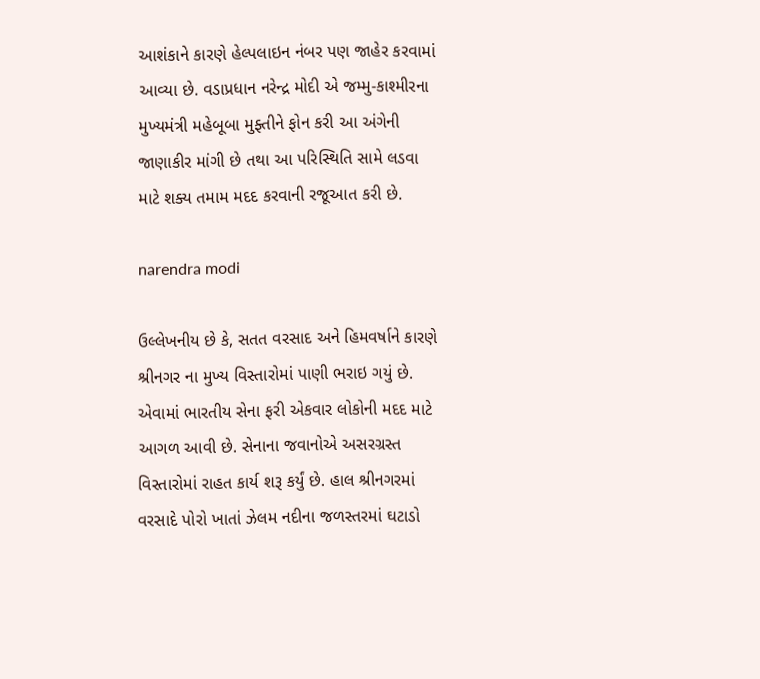આશંકાને કારણે હેલ્પલાઇન નંબર પણ જાહેર કરવામાં આવ્યા છે. વડાપ્રધાન નરેન્દ્ર મોદી એ જમ્મુ-કાશ્મીરના મુખ્યમંત્રી મહેબૂબા મુફ્તીને ફોન કરી આ અંગેની જાણાકીર માંગી છે તથા આ પરિસ્થિતિ સામે લડવા માટે શક્ય તમામ મદદ કરવાની રજૂઆત કરી છે.

narendra modi

ઉલ્લેખનીય છે કે, સતત વરસાદ અને હિમવર્ષાને કારણે શ્રીનગર ના મુખ્ય વિસ્તારોમાં પાણી ભરાઇ ગયું છે. એવામાં ભારતીય સેના ફરી એકવાર લોકોની મદદ માટે આગળ આવી છે. સેનાના જવાનોએ અસરગ્રસ્ત વિસ્તારોમાં રાહત કાર્ય શરૂ કર્યું છે. હાલ શ્રીનગરમાં વરસાદે પોરો ખાતાં ઝેલમ નદીના જળસ્તરમાં ઘટાડો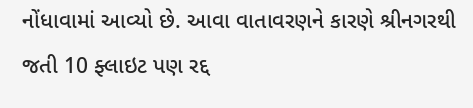નોંધાવામાં આવ્યો છે. આવા વાતાવરણને કારણે શ્રીનગરથી જતી 10 ફ્લાઇટ પણ રદ્દ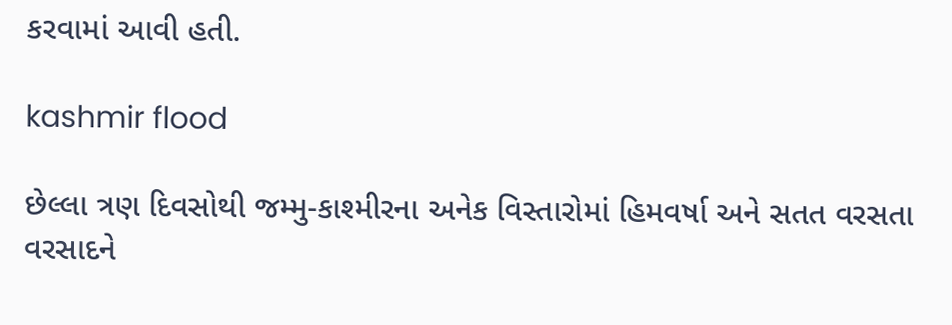કરવામાં આવી હતી.

kashmir flood

છેલ્લા ત્રણ દિવસોથી જમ્મુ-કાશ્મીરના અનેક વિસ્તારોમાં હિમવર્ષા અને સતત વરસતા વરસાદને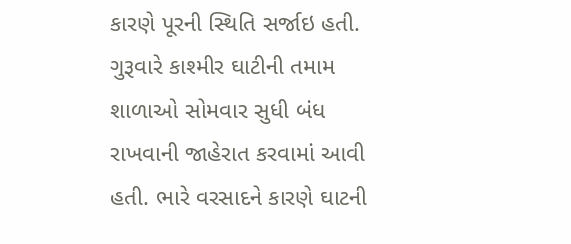કારણે પૂરની સ્થિતિ સર્જાઇ હતી. ગુરૂવારે કાશ્મીર ઘાટીની તમામ શાળાઓ સોમવાર સુધી બંધ રાખવાની જાહેરાત કરવામાં આવી હતી. ભારે વરસાદને કારણે ઘાટની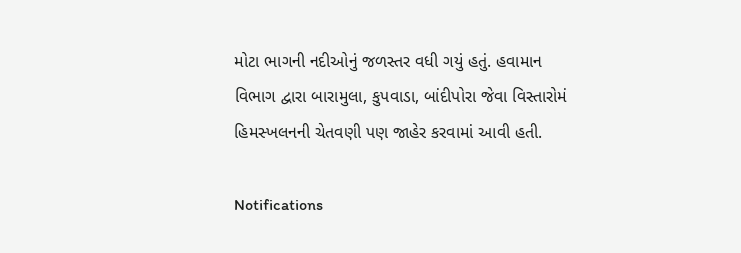મોટા ભાગની નદીઓનું જળસ્તર વધી ગયું હતું. હવામાન વિભાગ દ્વારા બારામુલા, કુપવાડા, બાંદીપોરા જેવા વિસ્તારોમં હિમસ્ખલનની ચેતવણી પણ જાહેર કરવામાં આવી હતી.

Notifications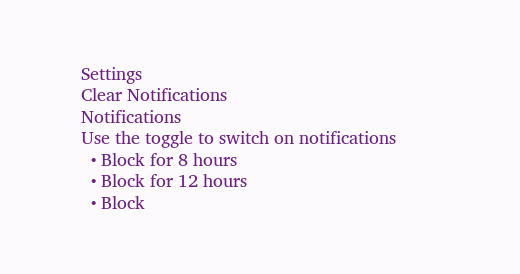Settings
Clear Notifications
Notifications
Use the toggle to switch on notifications
  • Block for 8 hours
  • Block for 12 hours
  • Block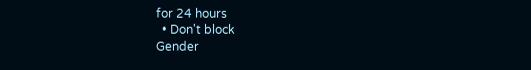for 24 hours
  • Don't block
Gender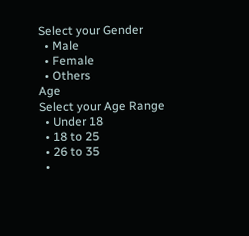Select your Gender
  • Male
  • Female
  • Others
Age
Select your Age Range
  • Under 18
  • 18 to 25
  • 26 to 35
  •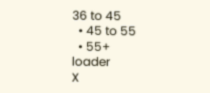36 to 45
  • 45 to 55
  • 55+
loader
X